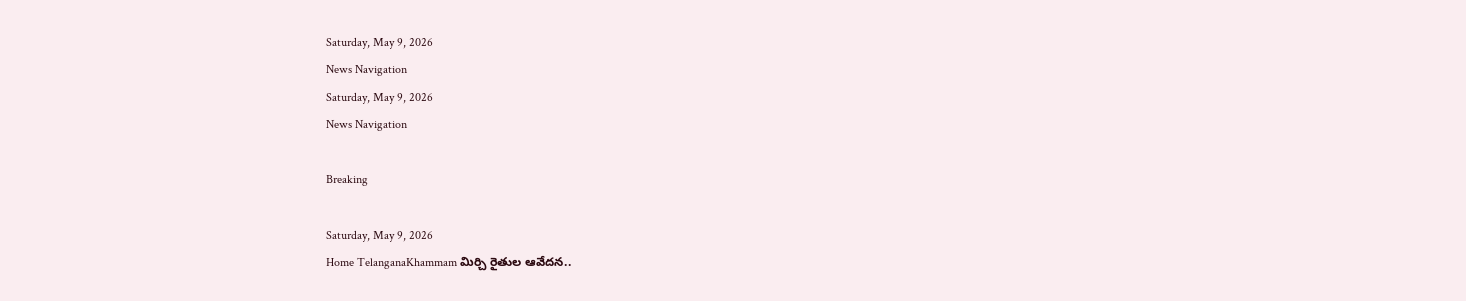Saturday, May 9, 2026
News Navigation
Saturday, May 9, 2026
News Navigation

Breaking

Saturday, May 9, 2026
Home TelanganaKhammam మిర్చి రైతుల ఆవేదన..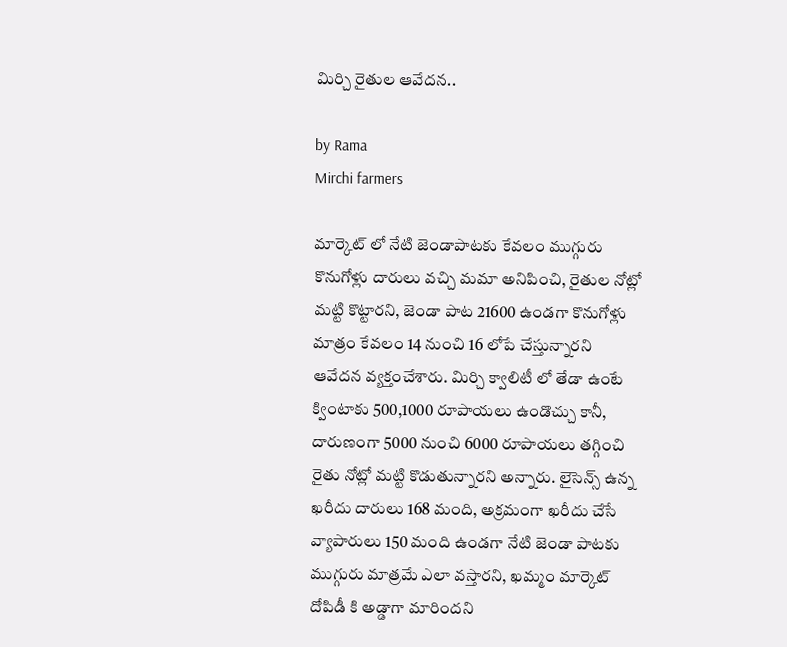మిర్చి రైతుల ఆవేదన..

by Rama
Mirchi farmers

మార్కెట్ లో నేటి జెండాపాటకు కేవలం ముగ్గురు కొనుగోళ్లు దారులు వచ్చి మమా అనిపించి, రైతుల నోట్లో మట్టి కొట్టారని, జెండా పాట 21600 ఉండగా కొనుగోళ్లు మాత్రం కేవలం 14 నుంచి 16 లోపే చేస్తున్నారని ఆవేదన వ్యక్తంచేశారు. మిర్చి క్వాలిటీ లో తేడా ఉంటే క్వింటాకు 500,1000 రూపాయలు ఉండొచ్చు కానీ, దారుణంగా 5000 నుంచి 6000 రూపాయలు తగ్గించి రైతు నోట్లో మట్టి కొడుతున్నారని అన్నారు. లైసెన్స్ ఉన్న ఖరీదు దారులు 168 మంది, అక్రమంగా ఖరీదు చేసే వ్యాపారులు 150 మంది ఉండగా నేటి జెండా పాటకు ముగ్గురు మాత్రమే ఎలా వస్తారని, ఖమ్మం మార్కెట్ దోపిడీ కి అడ్డాగా మారిందని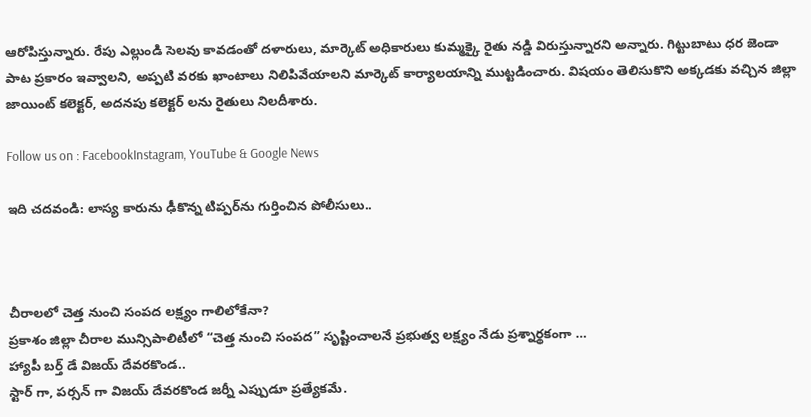ఆరోపిస్తున్నారు. రేపు ఎల్లుండి సెలవు కావడంతో దళారులు, మార్కెట్ అధికారులు కుమ్మక్కై రైతు నడ్డి విరుస్తున్నారని అన్నారు. గిట్టుబాటు ధర జెండా పాట ప్రకారం ఇవ్వాలని, అప్పటి వరకు ఖాంటాలు నిలిపివేయాలని మార్కెట్ కార్యాలయాన్ని ముట్టడించారు. విషయం తెలిసుకొని అక్కడకు వచ్చిన జిల్లా జాయింట్ కలెక్టర్, అదనపు కలెక్టర్ లను రైతులు నిలదీశారు.

Follow us on : FacebookInstagram, YouTube & Google News

ఇది చదవండి: లాస్య కారును ఢీకొన్న టిప్పర్‌ను గుర్తించిన పోలీసులు..



చీరాలలో చెత్త నుంచి సంపద లక్ష్యం గాలిలోకేనా?
ప్రకాశం జిల్లా చీరాల మున్సిపాలిటీలో “చెత్త నుంచి సంపద” సృష్టించాలనే ప్రభుత్వ లక్ష్యం నేడు ప్రశ్నార్థకంగా …
హ్యాపీ బర్త్ డే విజయ్ దేవరకొండ..
స్టార్ గా, పర్సన్ గా విజయ్ దేవరకొండ జర్నీ ఎప్పుడూ ప్రత్యేకమే.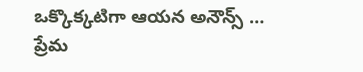ఒక్కొక్కటిగా ఆయన అనౌన్స్ …
ప్రేమ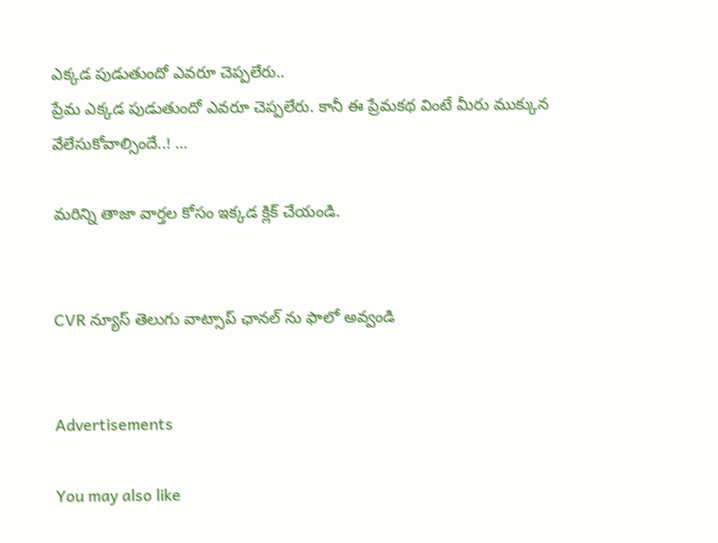ఎక్కడ పుడుతుందో ఎవరూ చెప్పలేరు..
ప్రేమ ఎక్కడ పుడుతుందో ఎవరూ చెప్పలేరు. కానీ ఈ ప్రేమకథ వింటే మీరు ముక్కున వేలేసుకోవాల్సిందే..! …

మరిన్ని తాజా వార్తల కోసం ఇక్కడ క్లిక్ చేయండి.


CVR న్యూస్ తెలుగు వాట్సాప్ ఛానల్ ను ఫాలో అవ్వండి


Advertisements

You may also like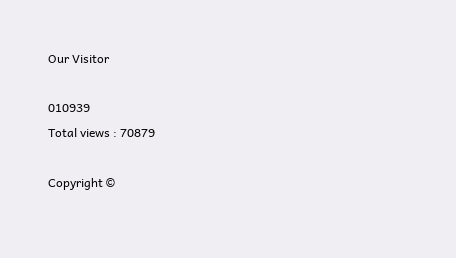Our Visitor

010939
Total views : 70879

Copyright ©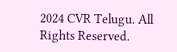2024 CVR Telugu. All Rights Reserved.